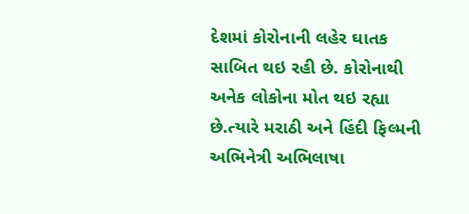દેશમાં કોરોનાની લહેર ઘાતક સાબિત થઇ રહી છે. કોરોનાથી અનેક લોકોના મોત થઇ રહ્યા છે.ત્યારે મરાઠી અને હિંદી ફિલ્મની અભિનેત્રી અભિલાષા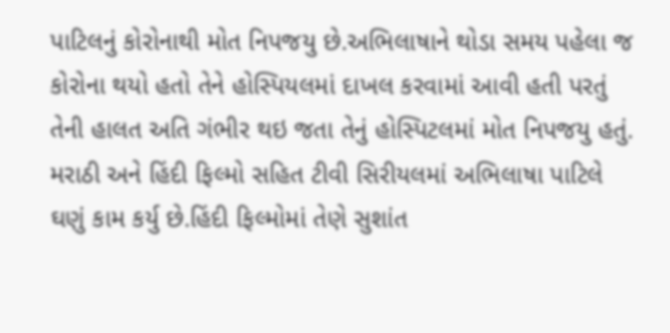પાટિલનું કોરોનાથી મોત નિપજયુ છે.અભિલાષાને થોડા સમય પહેલા જ કોરોના થયો હતો તેને હોસ્પિયલમાં દાખલ કરવામાં આવી હતી પરતું તેની હાલત અતિ ગંભીર થઇ જતા તેનું હોસ્પિટલમાં મોત નિપજયુ હતું.
મરાઠી અને હિંદી ફિલ્મો સહિત ટીવી સિરીયલમાં અભિલાષા પાટિલે ઘણું કામ કર્યુ છે.હિંદી ફિલ્મોમાં તેણે સુશાંત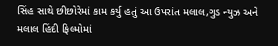સિંહ સાથે છીછોરેમાં કામ કર્યુ હતું આ ઉપરાંત મલાલ,ગુડ ન્યુઝ અને મલાલ હિંદી ફિલ્મોમાં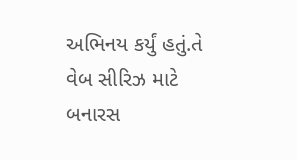અભિનય કર્યું હતું.તે વેબ સીરિઝ માટે બનારસ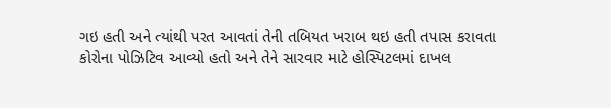ગઇ હતી અને ત્યાંથી પરત આવતાં તેની તબિયત ખરાબ થઇ હતી તપાસ કરાવતા કોરોના પોઝિટિવ આવ્યો હતો અને તેને સારવાર માટે હોસ્પિટલમાં દાખલ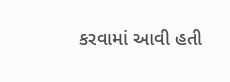કરવામાં આવી હતી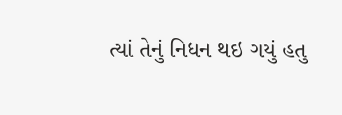ત્યાં તેનું નિધન થઇ ગયું હતુ